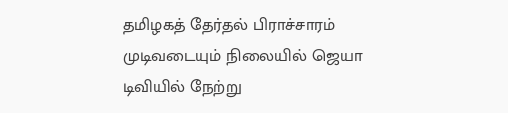தமிழகத் தேர்தல் பிராச்சாரம் முடிவடையும் நிலையில் ஜெயா டிவியில் நேற்று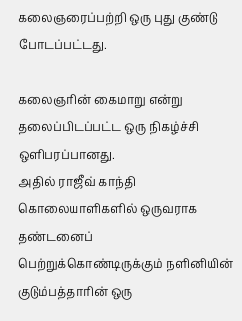கலைஞரைப்பற்றி ஒரு புது குண்டு போடப்பட்டது.

கலைஞரின் கைமாறு என்று தலைப்பிடப்பட்ட ஒரு நிகழ்ச்சி ஒளிபரப்பானது.
அதில் ராஜீவ் காந்தி கொலையாளிகளில் ஒருவராக தண்டனைப்
பெற்றுக்கொண்டிருக்கும் நளினியின் குடும்பத்தாரின் ஒரு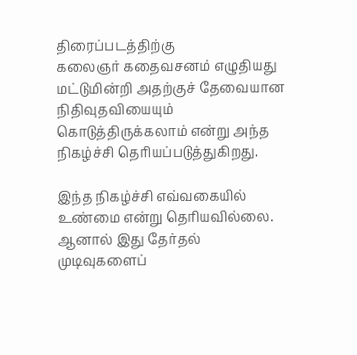திரைப்படத்திற்கு
கலைஞர் கதைவசனம் எழுதியது மட்டுமின்றி அதற்குச் தேவையான நிதிவுதவியையும்
கொடுத்திருக்கலாம் என்று அந்த நிகழ்ச்சி தெரியப்படுத்துகிறது.

இந்த நிகழ்ச்சி எவ்வகையில் உண்மை என்று தெரியவில்லை. ஆனால் இது தேர்தல்
முடிவுகளைப்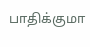பாதிக்குமா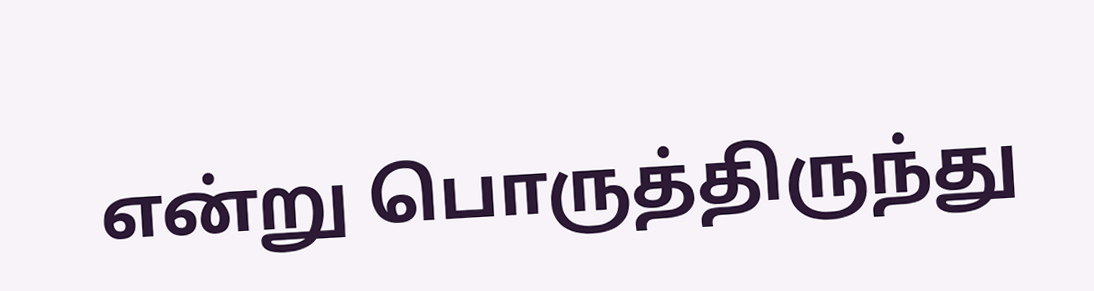என்று பொருத்திருந்து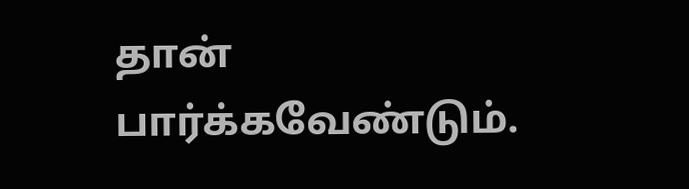தான் பார்க்கவேண்டும்.